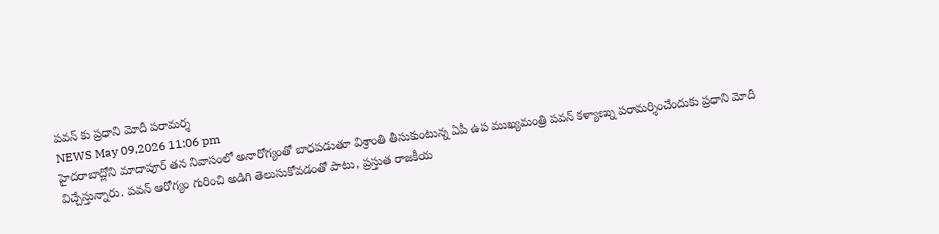పవన్ కు ప్రధాని మోదీ పరామర్శ
NEWS May 09,2026 11:06 pm
హైదరాబాద్లోని మాదాపూర్ తన నివాసంలో అనారోగ్యంతో బాధపడుతూ విశ్రాంతి తీసుకుంటున్న ఏపీ ఉప ముఖ్యమంత్రి పవన్ కళ్యాణ్ను పరామర్శించేందుకు ప్రధాని మోదీ విచ్చేస్తున్నారు. పవన్ ఆరోగ్యం గురించి అడిగి తెలుసుకోవడంతో పాటు, ప్రస్తుత రాజకీయ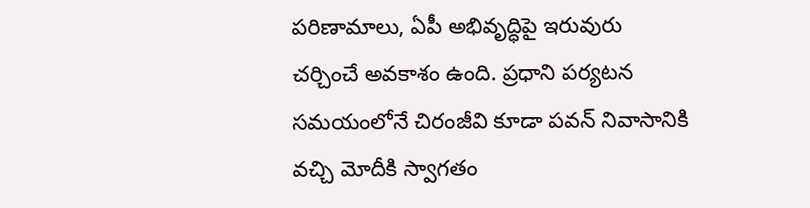పరిణామాలు, ఏపీ అభివృద్ధిపై ఇరువురు చర్చించే అవకాశం ఉంది. ప్రధాని పర్యటన సమయంలోనే చిరంజీవి కూడా పవన్ నివాసానికి వచ్చి మోదీకి స్వాగతం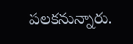పలకనున్నారు.